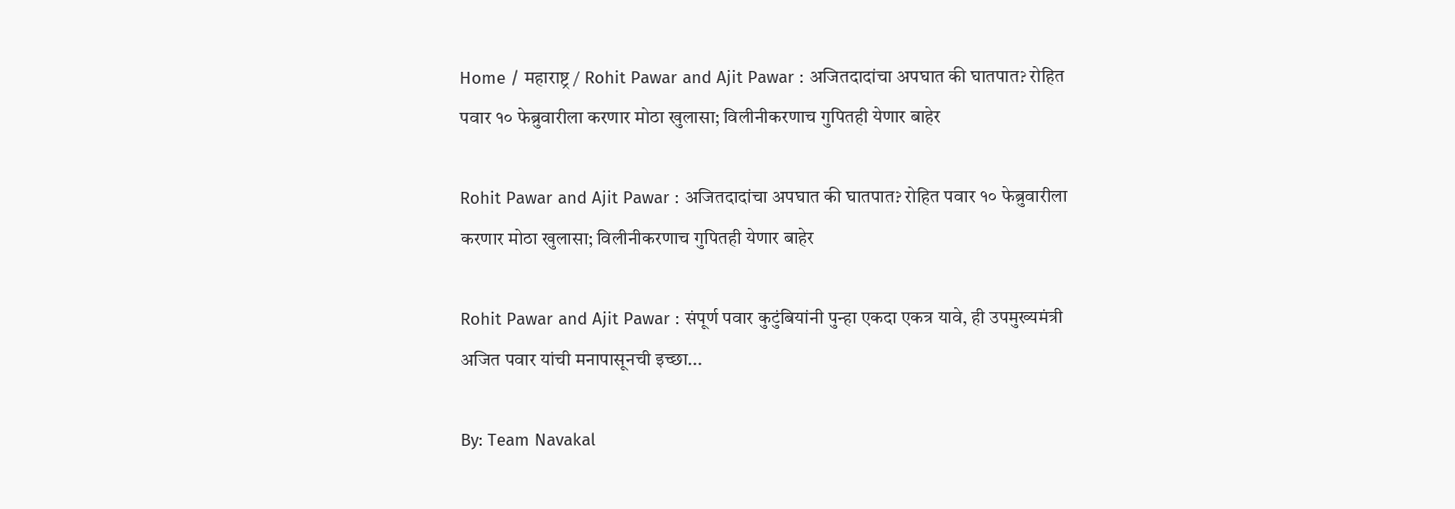Home / महाराष्ट्र / Rohit Pawar and Ajit Pawar : अजितदादांचा अपघात की घातपात? रोहित पवार १० फेब्रुवारीला करणार मोठा खुलासा; विलीनीकरणाच गुपितही येणार बाहेर

Rohit Pawar and Ajit Pawar : अजितदादांचा अपघात की घातपात? रोहित पवार १० फेब्रुवारीला करणार मोठा खुलासा; विलीनीकरणाच गुपितही येणार बाहेर

Rohit Pawar and Ajit Pawar : संपूर्ण पवार कुटुंबियांनी पुन्हा एकदा एकत्र यावे, ही उपमुख्यमंत्री अजित पवार यांची मनापासूनची इच्छा...

By: Team Navakal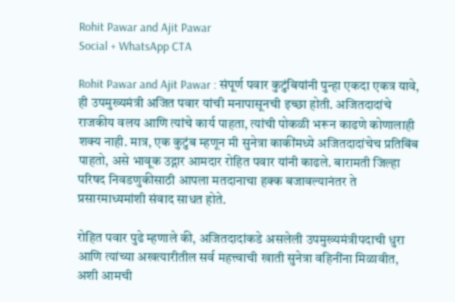Rohit Pawar and Ajit Pawar
Social + WhatsApp CTA

Rohit Pawar and Ajit Pawar : संपूर्ण पवार कुटुंबियांनी पुन्हा एकदा एकत्र यावे, ही उपमुख्यमंत्री अजित पवार यांची मनापासूनची इच्छा होती. अजितदादांचे राजकीय वलय आणि त्यांचे कार्य पाहता, त्यांची पोकळी भरून काढणे कोणालाही शक्य नाही. मात्र, एक कुटुंब म्हणून मी सुनेत्रा काकींमध्ये अजितदादांचेच प्रतिबिंब पाहतो, असे भावूक उद्गार आमदार रोहित पवार यांनी काढले. बारामती जिल्हा परिषद निवडणुकीसाठी आपला मतदानाचा हक्क बजावल्यानंतर ते प्रसारमाध्यमांशी संवाद साधत होते.

रोहित पवार पुढे म्हणाले की, अजितदादांकडे असलेली उपमुख्यमंत्रीपदाची धुरा आणि त्यांच्या अखत्यारीतील सर्व महत्त्वाची खाती सुनेत्रा वहिनींना मिळावीत, अशी आमची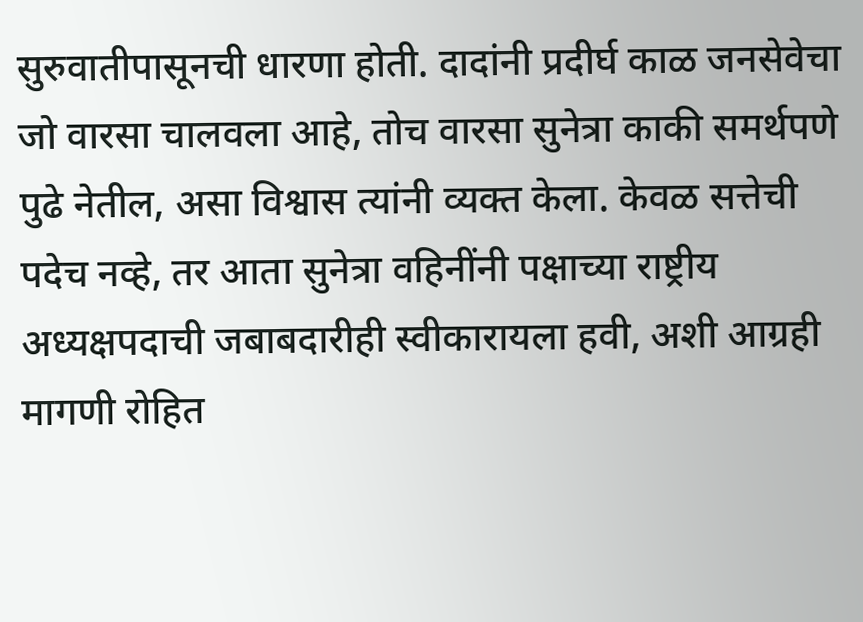सुरुवातीपासूनची धारणा होती. दादांनी प्रदीर्घ काळ जनसेवेचा जो वारसा चालवला आहे, तोच वारसा सुनेत्रा काकी समर्थपणे पुढे नेतील, असा विश्वास त्यांनी व्यक्त केला. केवळ सत्तेची पदेच नव्हे, तर आता सुनेत्रा वहिनींनी पक्षाच्या राष्ट्रीय अध्यक्षपदाची जबाबदारीही स्वीकारायला हवी, अशी आग्रही मागणी रोहित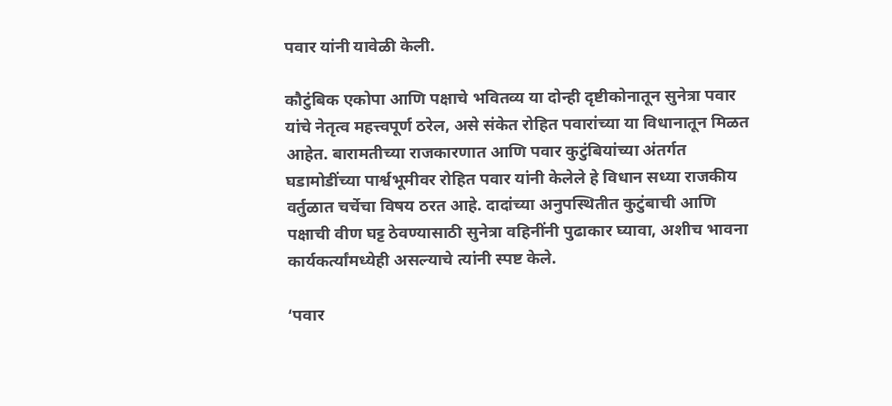पवार यांनी यावेळी केली.

कौटुंबिक एकोपा आणि पक्षाचे भवितव्य या दोन्ही दृष्टीकोनातून सुनेत्रा पवार यांचे नेतृत्व महत्त्वपूर्ण ठरेल, असे संकेत रोहित पवारांच्या या विधानातून मिळत आहेत. बारामतीच्या राजकारणात आणि पवार कुटुंबियांच्या अंतर्गत घडामोडींच्या पार्श्वभूमीवर रोहित पवार यांनी केलेले हे विधान सध्या राजकीय वर्तुळात चर्चेचा विषय ठरत आहे. दादांच्या अनुपस्थितीत कुटुंबाची आणि पक्षाची वीण घट्ट ठेवण्यासाठी सुनेत्रा वहिनींनी पुढाकार घ्यावा, अशीच भावना कार्यकर्त्यांमध्येही असल्याचे त्यांनी स्पष्ट केले.

‘पवार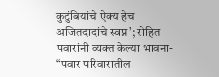कुटुंबियांचे ऐक्य हेच अजितदादांचे स्वप्न’; रोहित पवारांनी व्यक्त केल्या भावना-
“पवार परिवारातील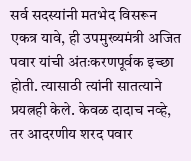सर्व सदस्यांनी मतभेद विसरून एकत्र यावे, ही उपमुख्यमंत्री अजित पवार यांची अंतःकरणपूर्वक इच्छा होती. त्यासाठी त्यांनी सातत्याने प्रयत्नही केले. केवळ दादाच नव्हे, तर आदरणीय शरद पवार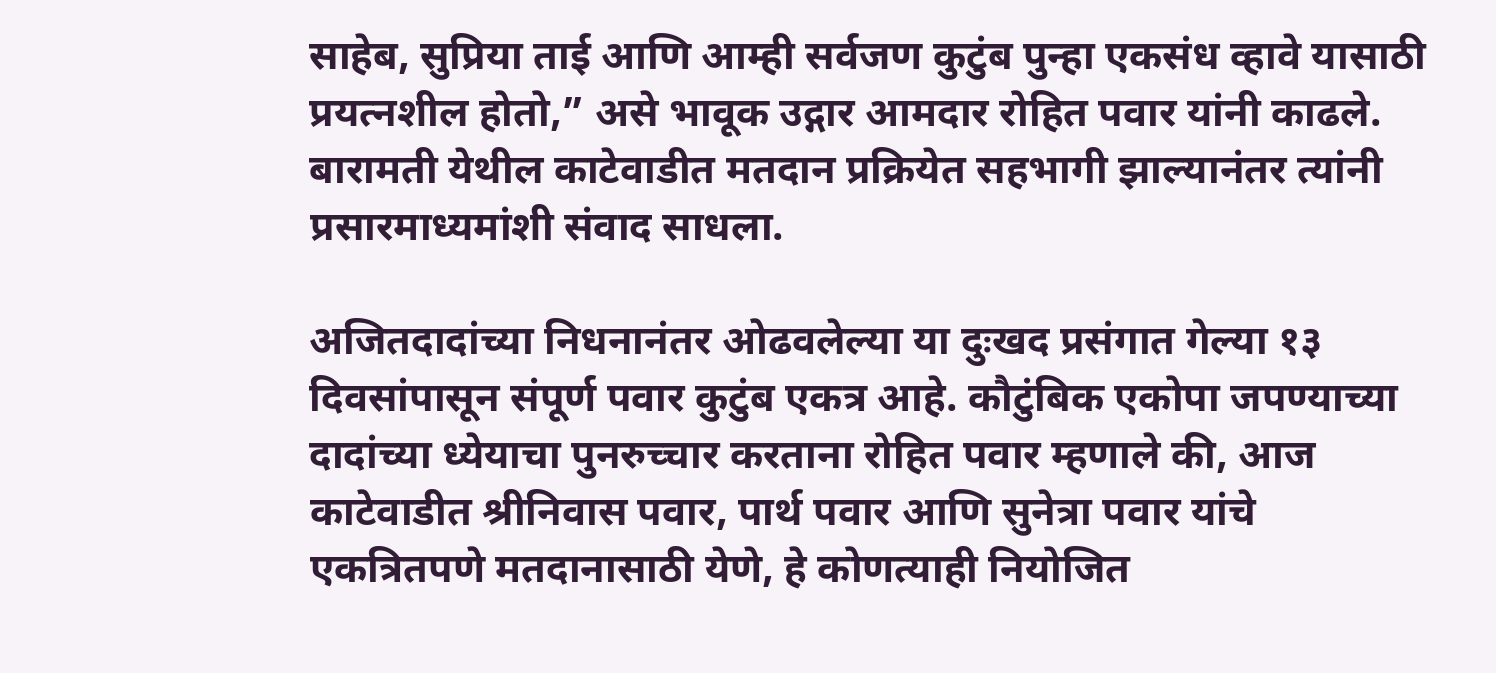साहेब, सुप्रिया ताई आणि आम्ही सर्वजण कुटुंब पुन्हा एकसंध व्हावे यासाठी प्रयत्नशील होतो,” असे भावूक उद्गार आमदार रोहित पवार यांनी काढले. बारामती येथील काटेवाडीत मतदान प्रक्रियेत सहभागी झाल्यानंतर त्यांनी प्रसारमाध्यमांशी संवाद साधला.

अजितदादांच्या निधनानंतर ओढवलेल्या या दुःखद प्रसंगात गेल्या १३ दिवसांपासून संपूर्ण पवार कुटुंब एकत्र आहे. कौटुंबिक एकोपा जपण्याच्या दादांच्या ध्येयाचा पुनरुच्चार करताना रोहित पवार म्हणाले की, आज काटेवाडीत श्रीनिवास पवार, पार्थ पवार आणि सुनेत्रा पवार यांचे एकत्रितपणे मतदानासाठी येणे, हे कोणत्याही नियोजित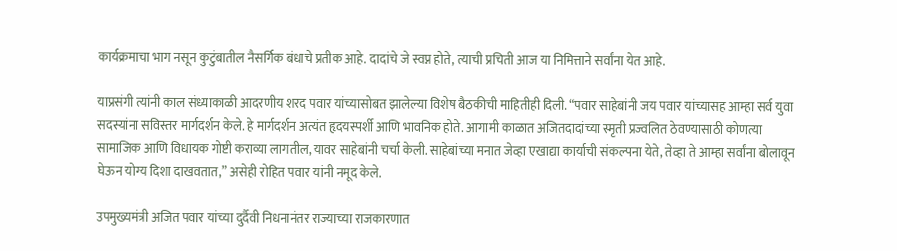कार्यक्रमाचा भाग नसून कुटुंबातील नैसर्गिक बंधाचे प्रतीक आहे. दादांचे जे स्वप्न होते, त्याची प्रचिती आज या निमित्ताने सर्वांना येत आहे.

याप्रसंगी त्यांनी काल संध्याकाळी आदरणीय शरद पवार यांच्यासोबत झालेल्या विशेष बैठकीची माहितीही दिली. “पवार साहेबांनी जय पवार यांच्यासह आम्हा सर्व युवा सदस्यांना सविस्तर मार्गदर्शन केले. हे मार्गदर्शन अत्यंत हृदयस्पर्शी आणि भावनिक होते. आगामी काळात अजितदादांच्या स्मृती प्रज्वलित ठेवण्यासाठी कोणत्या सामाजिक आणि विधायक गोष्टी कराव्या लागतील, यावर साहेबांनी चर्चा केली. साहेबांच्या मनात जेव्हा एखाद्या कार्याची संकल्पना येते, तेव्हा ते आम्हा सर्वांना बोलावून घेऊन योग्य दिशा दाखवतात,” असेही रोहित पवार यांनी नमूद केले.

उपमुख्यमंत्री अजित पवार यांच्या दुर्दैवी निधनानंतर राज्याच्या राजकारणात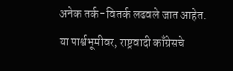अनेक तर्क-वितर्क लढवले जात आहेत. या पार्श्वभूमीवर, राष्ट्रवादी काँग्रेसचे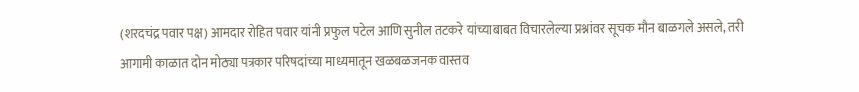(शरदचंद्र पवार पक्ष) आमदार रोहित पवार यांनी प्रफुल पटेल आणि सुनील तटकरे यांच्याबाबत विचारलेल्या प्रश्नांवर सूचक मौन बाळगले असले, तरी आगामी काळात दोन मोठ्या पत्रकार परिषदांच्या माध्यमातून खळबळजनक वास्तव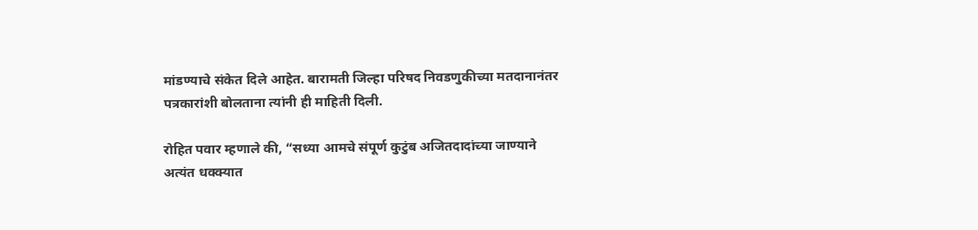मांडण्याचे संकेत दिले आहेत. बारामती जिल्हा परिषद निवडणुकीच्या मतदानानंतर पत्रकारांशी बोलताना त्यांनी ही माहिती दिली.

रोहित पवार म्हणाले की, “सध्या आमचे संपूर्ण कुटुंब अजितदादांच्या जाण्याने अत्यंत धक्क्यात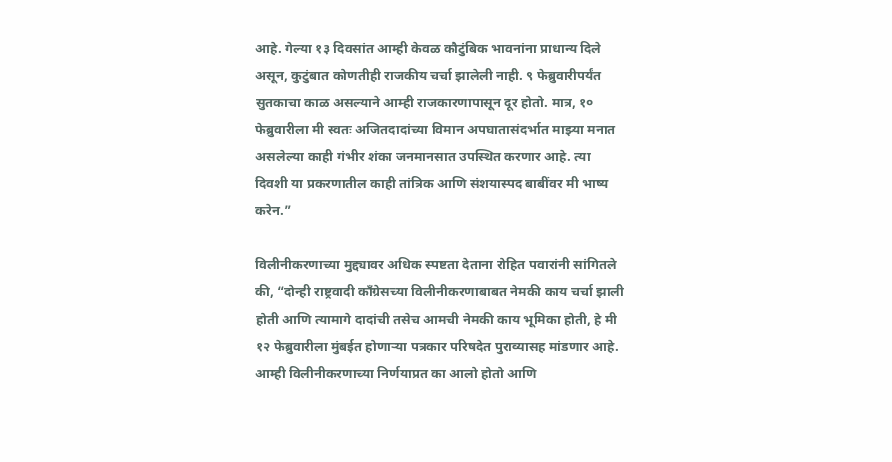आहे. गेल्या १३ दिवसांत आम्ही केवळ कौटुंबिक भावनांना प्राधान्य दिले असून, कुटुंबात कोणतीही राजकीय चर्चा झालेली नाही. ९ फेब्रुवारीपर्यंत सुतकाचा काळ असल्याने आम्ही राजकारणापासून दूर होतो. मात्र, १० फेब्रुवारीला मी स्वतः अजितदादांच्या विमान अपघातासंदर्भात माझ्या मनात असलेल्या काही गंभीर शंका जनमानसात उपस्थित करणार आहे. त्या दिवशी या प्रकरणातील काही तांत्रिक आणि संशयास्पद बाबींवर मी भाष्य करेन.”

विलीनीकरणाच्या मुद्द्यावर अधिक स्पष्टता देताना रोहित पवारांनी सांगितले की, “दोन्ही राष्ट्रवादी काँग्रेसच्या विलीनीकरणाबाबत नेमकी काय चर्चा झाली होती आणि त्यामागे दादांची तसेच आमची नेमकी काय भूमिका होती, हे मी १२ फेब्रुवारीला मुंबईत होणाऱ्या पत्रकार परिषदेत पुराव्यासह मांडणार आहे. आम्ही विलीनीकरणाच्या निर्णयाप्रत का आलो होतो आणि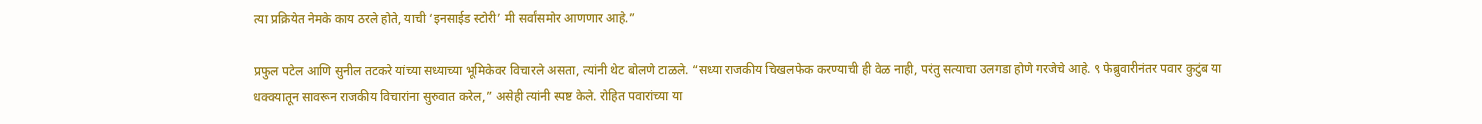त्या प्रक्रियेत नेमके काय ठरले होते, याची ‘इनसाईड स्टोरी’ मी सर्वांसमोर आणणार आहे.”

प्रफुल पटेल आणि सुनील तटकरे यांच्या सध्याच्या भूमिकेवर विचारले असता, त्यांनी थेट बोलणे टाळले. “सध्या राजकीय चिखलफेक करण्याची ही वेळ नाही, परंतु सत्याचा उलगडा होणे गरजेचे आहे. ९ फेब्रुवारीनंतर पवार कुटुंब या धक्क्यातून सावरून राजकीय विचारांना सुरुवात करेल,” असेही त्यांनी स्पष्ट केले. रोहित पवारांच्या या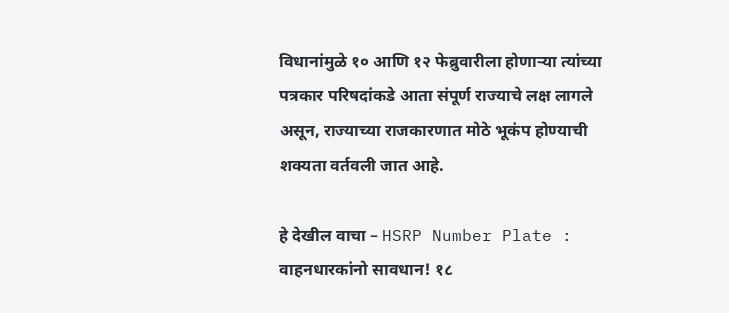विधानांमुळे १० आणि १२ फेब्रुवारीला होणाऱ्या त्यांच्या पत्रकार परिषदांकडे आता संपूर्ण राज्याचे लक्ष लागले असून, राज्याच्या राजकारणात मोठे भूकंप होण्याची शक्यता वर्तवली जात आहे.

हे देखील वाचा – HSRP Number Plate : वाहनधारकांनो सावधान! १८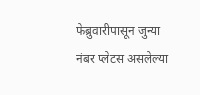फेब्रुवारीपासून जुन्या नंबर प्लेटस असलेल्या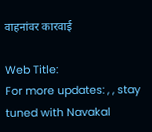वाहनांवर कारवाई

Web Title:
For more updates: , , stay tuned with Navakal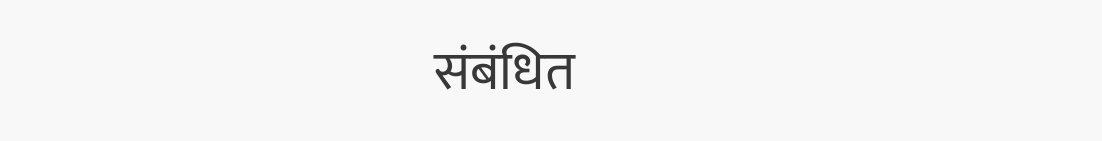संबंधित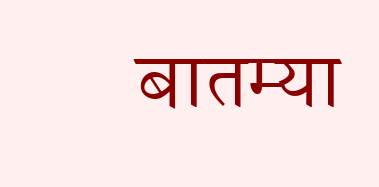बातम्या